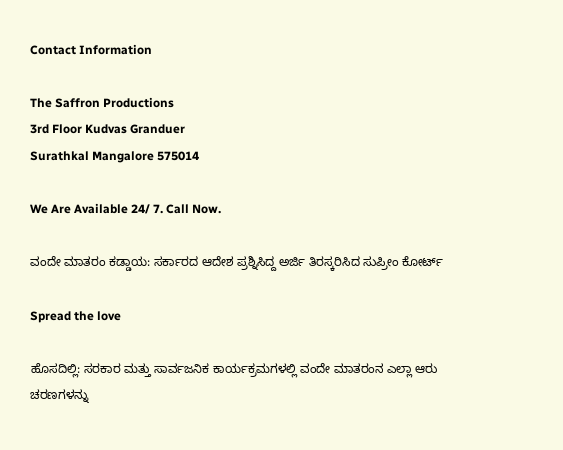Contact Information

The Saffron Productions
3rd Floor Kudvas Granduer
Surathkal Mangalore 575014

We Are Available 24/ 7. Call Now.

ವಂದೇ ಮಾತರಂ ಕಡ್ಡಾಯ: ಸರ್ಕಾರದ ಆದೇಶ ಪ್ರಶ್ನಿಸಿದ್ದ ಅರ್ಜಿ ತಿರಸ್ಕರಿಸಿದ ಸುಪ್ರೀಂ ಕೋರ್ಟ್

Spread the love

ಹೊಸದಿಲ್ಲಿ: ಸರಕಾರ ಮತ್ತು ಸಾರ್ವಜನಿಕ ಕಾರ್ಯಕ್ರಮಗಳಲ್ಲಿ ವಂದೇ ಮಾತರಂನ ಎಲ್ಲಾ ಆರು ಚರಣಗಳನ್ನು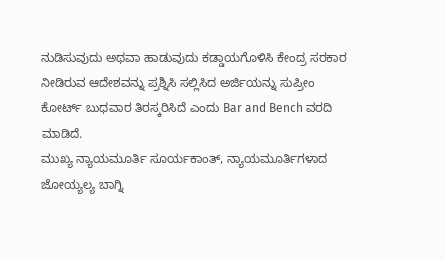ನುಡಿಸುವುದು ಅಥವಾ ಹಾಡುವುದು ಕಡ್ಡಾಯಗೊಳಿಸಿ ಕೇಂದ್ರ ಸರಕಾರ ನೀಡಿರುವ ಆದೇಶವನ್ನು ಪ್ರಶ್ನಿಸಿ ಸಲ್ಲಿಸಿದ ಅರ್ಜಿಯನ್ನು ಸುಪ್ರೀಂ ಕೋರ್ಟ್ ಬುಧವಾರ ತಿರಸ್ಕರಿಸಿದೆ ಎಂದು Bar and Bench ವರದಿ ಮಾಡಿದೆ.
ಮುಖ್ಯ ನ್ಯಾಯಮೂರ್ತಿ ಸೂರ್ಯಕಾಂತ್, ನ್ಯಾಯಮೂರ್ತಿಗಳಾದ ಜೋಯ್ಯಲ್ಯ ಬಾಗ್ನಿ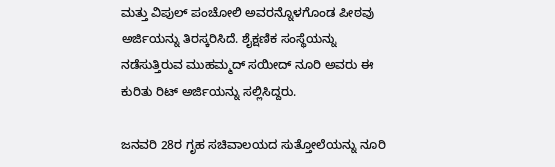ಮತ್ತು ವಿಪುಲ್ ಪಂಚೋಲಿ ಅವರನ್ನೊಳಗೊಂಡ ಪೀಠವು ಅರ್ಜಿಯನ್ನು ತಿರಸ್ಕರಿಸಿದೆ. ಶೈಕ್ಷಣಿಕ ಸಂಸ್ಥೆಯನ್ನು ನಡೆಸುತ್ತಿರುವ ಮುಹಮ್ಮದ್ ಸಯೀದ್ ನೂರಿ ಅವರು ಈ ಕುರಿತು ರಿಟ್ ಅರ್ಜಿಯನ್ನು ಸಲ್ಲಿಸಿದ್ದರು.

ಜನವರಿ 28ರ ಗೃಹ ಸಚಿವಾಲಯದ ಸುತ್ತೋಲೆಯನ್ನು ನೂರಿ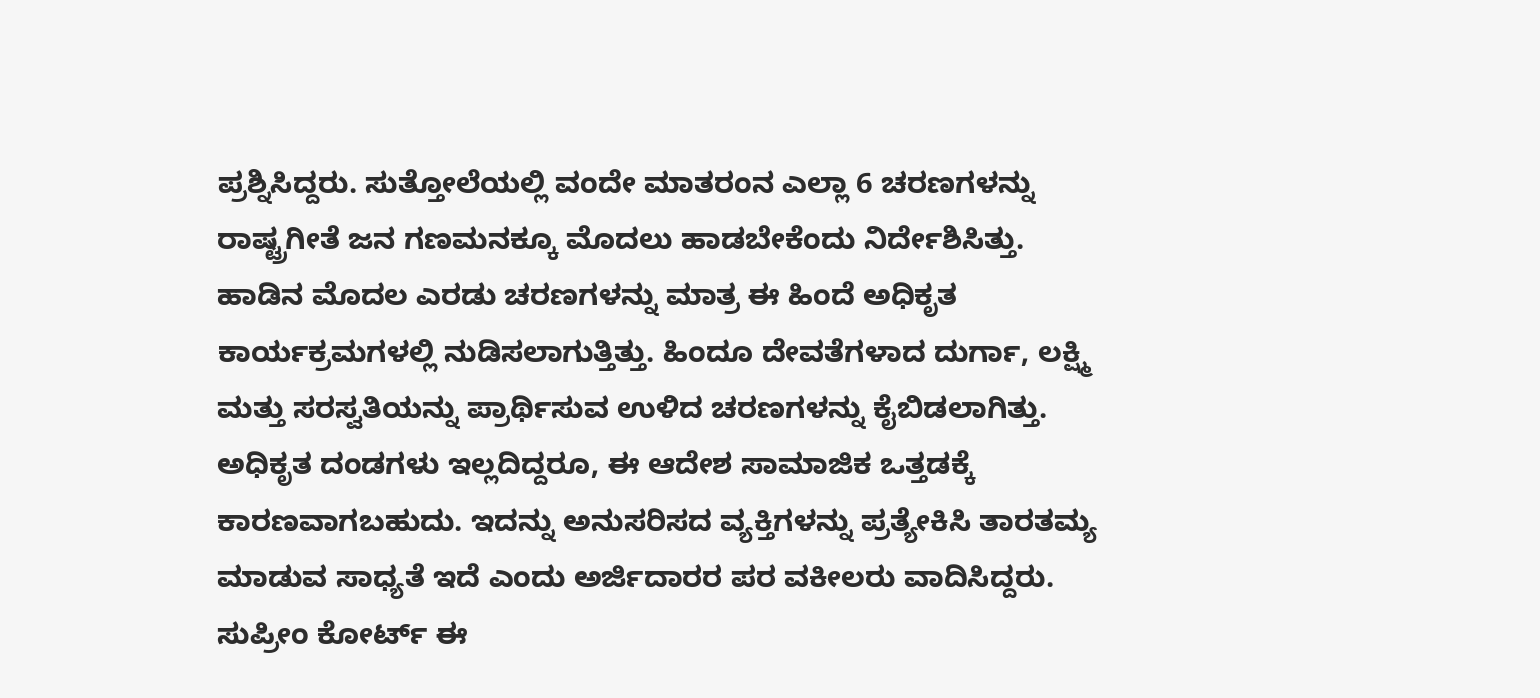ಪ್ರಶ್ನಿಸಿದ್ದರು. ಸುತ್ತೋಲೆಯಲ್ಲಿ ವಂದೇ ಮಾತರಂನ ಎಲ್ಲಾ 6 ಚರಣಗಳನ್ನು ರಾಷ್ಟ್ರಗೀತೆ ಜನ ಗಣಮನಕ್ಕೂ ಮೊದಲು ಹಾಡಬೇಕೆಂದು ನಿರ್ದೇಶಿಸಿತ್ತು.
ಹಾಡಿನ ಮೊದಲ ಎರಡು ಚರಣಗಳನ್ನು ಮಾತ್ರ ಈ ಹಿಂದೆ ಅಧಿಕೃತ ಕಾರ್ಯಕ್ರಮಗಳಲ್ಲಿ ನುಡಿಸಲಾಗುತ್ತಿತ್ತು. ಹಿಂದೂ ದೇವತೆಗಳಾದ ದುರ್ಗಾ, ಲಕ್ಷ್ಮಿ ಮತ್ತು ಸರಸ್ವತಿಯನ್ನು ಪ್ರಾರ್ಥಿಸುವ ಉಳಿದ ಚರಣಗಳನ್ನು ಕೈಬಿಡಲಾಗಿತ್ತು.
ಅಧಿಕೃತ ದಂಡಗಳು ಇಲ್ಲದಿದ್ದರೂ, ಈ ಆದೇಶ ಸಾಮಾಜಿಕ ಒತ್ತಡಕ್ಕೆ ಕಾರಣವಾಗಬಹುದು. ಇದನ್ನು ಅನುಸರಿಸದ ವ್ಯಕ್ತಿಗಳನ್ನು ಪ್ರತ್ಯೇಕಿಸಿ ತಾರತಮ್ಯ ಮಾಡುವ ಸಾಧ್ಯತೆ ಇದೆ ಎಂದು ಅರ್ಜಿದಾರರ ಪರ ವಕೀಲರು ವಾದಿಸಿದ್ದರು.
ಸುಪ್ರೀಂ ಕೋರ್ಟ್ ಈ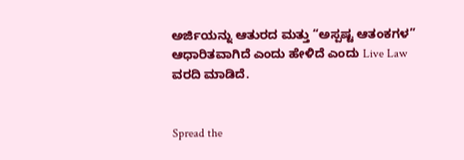ಅರ್ಜಿಯನ್ನು ಆತುರದ ಮತ್ತು “ಅಸ್ಪಷ್ಟ ಆತಂಕಗಳ” ಆಧಾರಿತವಾಗಿದೆ ಎಂದು ಹೇಳಿದೆ ಎಂದು Live Law ವರದಿ ಮಾಡಿದೆ.


Spread the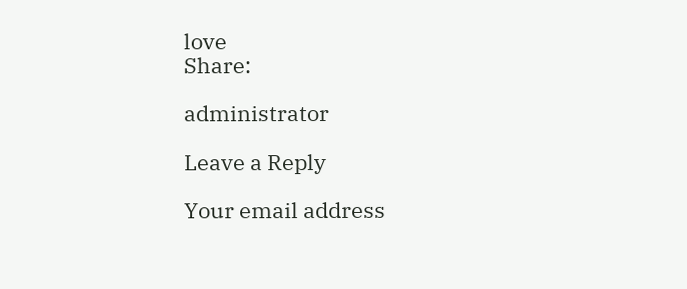love
Share:

administrator

Leave a Reply

Your email address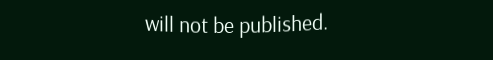will not be published.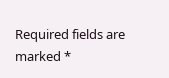Required fields are marked *